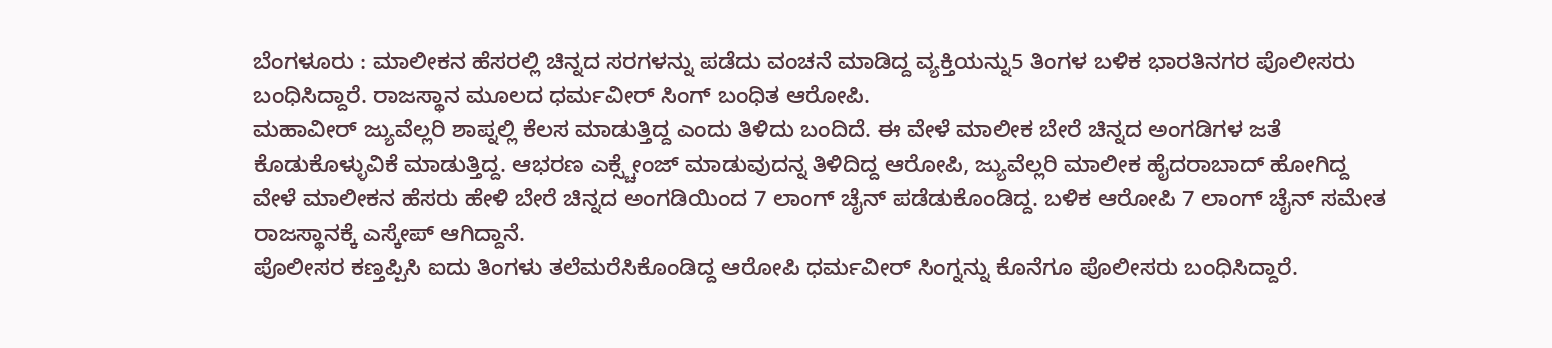ಬೆಂಗಳೂರು : ಮಾಲೀಕನ ಹೆಸರಲ್ಲಿ ಚಿನ್ನದ ಸರಗಳನ್ನು ಪಡೆದು ವಂಚನೆ ಮಾಡಿದ್ದ ವ್ಯಕ್ತಿಯನ್ನು5 ತಿಂಗಳ ಬಳಿಕ ಭಾರತಿನಗರ ಪೊಲೀಸರು ಬಂಧಿಸಿದ್ದಾರೆ. ರಾಜಸ್ಥಾನ ಮೂಲದ ಧರ್ಮವೀರ್ ಸಿಂಗ್ ಬಂಧಿತ ಆರೋಪಿ.
ಮಹಾವೀರ್ ಜ್ಯುವೆಲ್ಲರಿ ಶಾಪ್ನಲ್ಲಿ ಕೆಲಸ ಮಾಡುತ್ತಿದ್ದ ಎಂದು ತಿಳಿದು ಬಂದಿದೆ. ಈ ವೇಳೆ ಮಾಲೀಕ ಬೇರೆ ಚಿನ್ನದ ಅಂಗಡಿಗಳ ಜತೆ ಕೊಡುಕೊಳ್ಳುವಿಕೆ ಮಾಡುತ್ತಿದ್ದ. ಆಭರಣ ಎಕ್ಸ್ಚೇಂಜ್ ಮಾಡುವುದನ್ನ ತಿಳಿದಿದ್ದ ಆರೋಪಿ, ಜ್ಯುವೆಲ್ಲರಿ ಮಾಲೀಕ ಹೈದರಾಬಾದ್ ಹೋಗಿದ್ದ ವೇಳೆ ಮಾಲೀಕನ ಹೆಸರು ಹೇಳಿ ಬೇರೆ ಚಿನ್ನದ ಅಂಗಡಿಯಿಂದ 7 ಲಾಂಗ್ ಚೈನ್ ಪಡೆಡುಕೊಂಡಿದ್ದ. ಬಳಿಕ ಆರೋಪಿ 7 ಲಾಂಗ್ ಚೈನ್ ಸಮೇತ ರಾಜಸ್ಥಾನಕ್ಕೆ ಎಸ್ಕೇಪ್ ಆಗಿದ್ದಾನೆ.
ಪೊಲೀಸರ ಕಣ್ತಪ್ಪಿಸಿ ಐದು ತಿಂಗಳು ತಲೆಮರೆಸಿಕೊಂಡಿದ್ದ ಆರೋಪಿ ಧರ್ಮವೀರ್ ಸಿಂಗ್ನನ್ನು ಕೊನೆಗೂ ಪೊಲೀಸರು ಬಂಧಿಸಿದ್ದಾರೆ.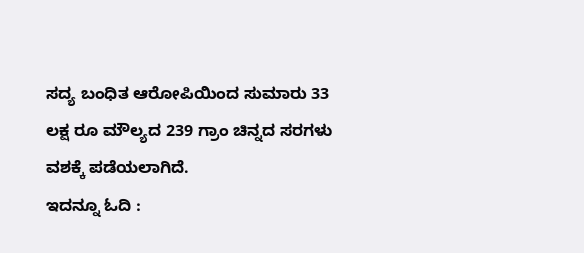ಸದ್ಯ ಬಂಧಿತ ಆರೋಪಿಯಿಂದ ಸುಮಾರು 33 ಲಕ್ಷ ರೂ ಮೌಲ್ಯದ 239 ಗ್ರಾಂ ಚಿನ್ನದ ಸರಗಳು ವಶಕ್ಕೆ ಪಡೆಯಲಾಗಿದೆ.
ಇದನ್ನೂ ಓದಿ :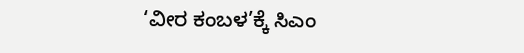‘ವೀರ ಕಂಬಳ’ಕ್ಕೆ ಸಿಎಂ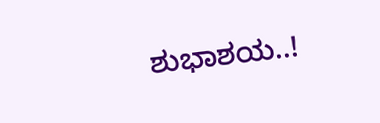ಶುಭಾಶಯ..!